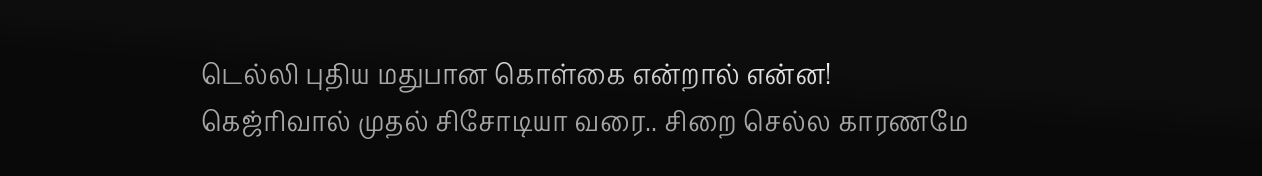டெல்லி புதிய மதுபான கொள்கை என்றால் என்ன! கெஜ்ரிவால் முதல் சிசோடியா வரை.. சிறை செல்ல காரணமே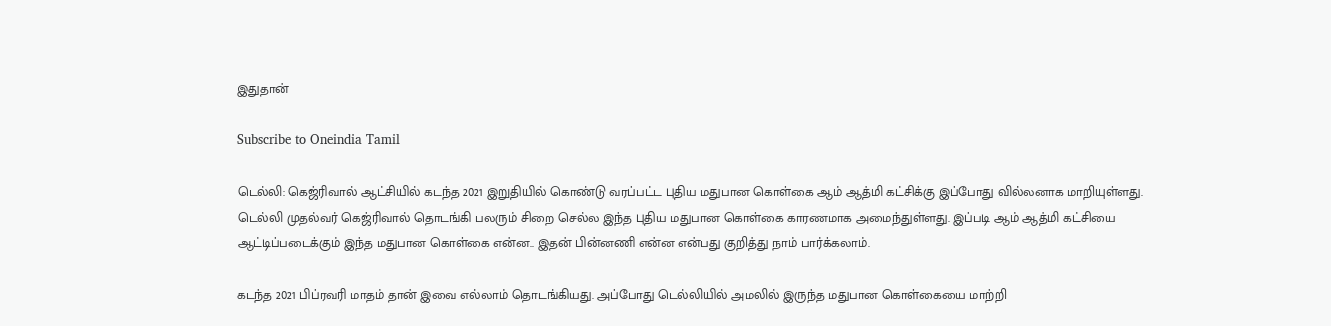இதுதான்

Subscribe to Oneindia Tamil

டெல்லி: கெஜ்ரிவால் ஆட்சியில் கடந்த 2021 இறுதியில் கொண்டு வரப்பட்ட புதிய மதுபான கொள்கை ஆம் ஆத்மி கட்சிக்கு இப்போது வில்லனாக மாறியுள்ளது. டெல்லி முதல்வர் கெஜ்ரிவால் தொடங்கி பலரும் சிறை செல்ல இந்த புதிய மதுபான கொள்கை காரணமாக அமைந்துள்ளது. இப்படி ஆம் ஆத்மி கட்சியை ஆட்டிப்படைக்கும் இந்த மதுபான கொள்கை என்ன.. இதன் பின்னணி என்ன என்பது குறித்து நாம் பார்க்கலாம்.

கடந்த 2021 பிப்ரவரி மாதம் தான் இவை எல்லாம் தொடங்கியது. அப்போது டெல்லியில் அமலில் இருந்த மதுபான கொள்கையை மாற்றி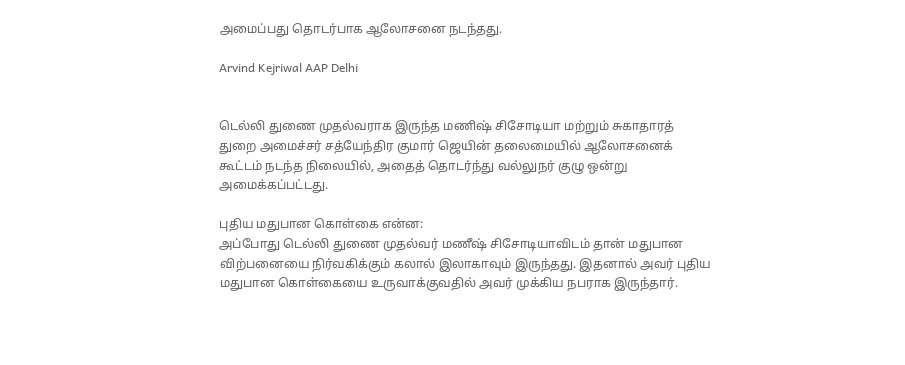அமைப்பது தொடர்பாக ஆலோசனை நடந்தது.

Arvind Kejriwal AAP Delhi


டெல்லி துணை முதல்வராக இருந்த மணிஷ் சிசோடியா மற்றும் சுகாதாரத் துறை அமைச்சர் சத்யேந்திர குமார் ஜெயின் தலைமையில் ஆலோசனைக் கூட்டம் நடந்த நிலையில், அதைத் தொடர்ந்து வல்லுநர் குழு ஒன்று அமைக்கப்பட்டது.

புதிய மதுபான கொள்கை என்ன:
அப்போது டெல்லி துணை முதல்வர் மணீஷ் சிசோடியாவிடம் தான் மதுபான விற்பனையை நிர்வகிக்கும் கலால் இலாகாவும் இருந்தது. இதனால் அவர் புதிய மதுபான கொள்கையை உருவாக்குவதில் அவர் முக்கிய நபராக இருந்தார்.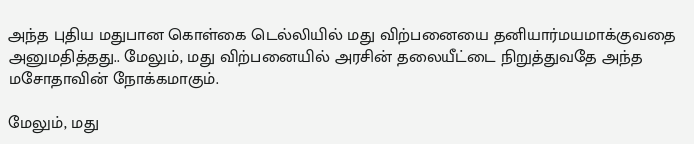அந்த புதிய மதுபான கொள்கை டெல்லியில் மது விற்பனையை தனியார்மயமாக்குவதை அனுமதித்தது.. மேலும், மது விற்பனையில் அரசின் தலையீட்டை நிறுத்துவதே அந்த மசோதாவின் நோக்கமாகும்.

மேலும், மது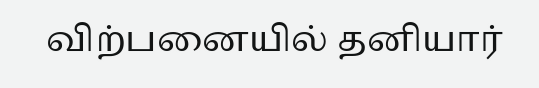விற்பனையில் தனியார்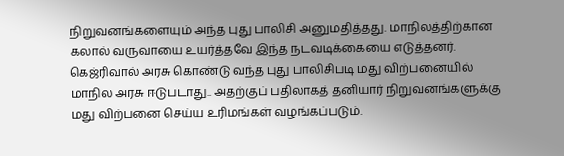நிறுவனங்களையும் அந்த புது பாலிசி அனுமதித்தது. மாநிலத்திற்கான கலால் வருவாயை உயர்த்தவே இந்த நடவடிக்கையை எடுத்தனர். கெஜ்ரிவால் அரசு கொண்டு வந்த புது பாலிசிபடி மது விற்பனையில் மாநில அரசு ஈடுபடாது.. அதற்குப் பதிலாகத் தனியார் நிறுவனங்களுக்கு மது விற்பனை செய்ய உரிமங்கள் வழங்கப்படும்.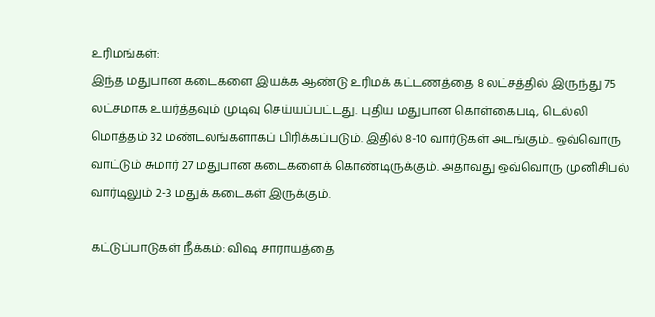உரிமங்கள்:
இந்த மதுபான கடைகளை இயக்க ஆண்டு உரிமக் கட்டணத்தை 8 லட்சத்தில் இருந்து 75 லட்சமாக உயர்த்தவும் முடிவு செய்யப்பட்டது. புதிய மதுபான கொள்கைபடி, டெல்லி மொத்தம் 32 மண்டலங்களாகப் பிரிக்கப்படும். இதில் 8-10 வார்டுகள் அடங்கும்.. ஒவ்வொரு வாட்டும் சுமார் 27 மதுபான கடைகளைக் கொண்டிருக்கும். அதாவது ஒவ்வொரு முனிசிபல் வார்டிலும் 2-3 மதுக் கடைகள் இருக்கும்.

கட்டுப்பாடுகள் நீக்கம்: விஷ சாராயத்தை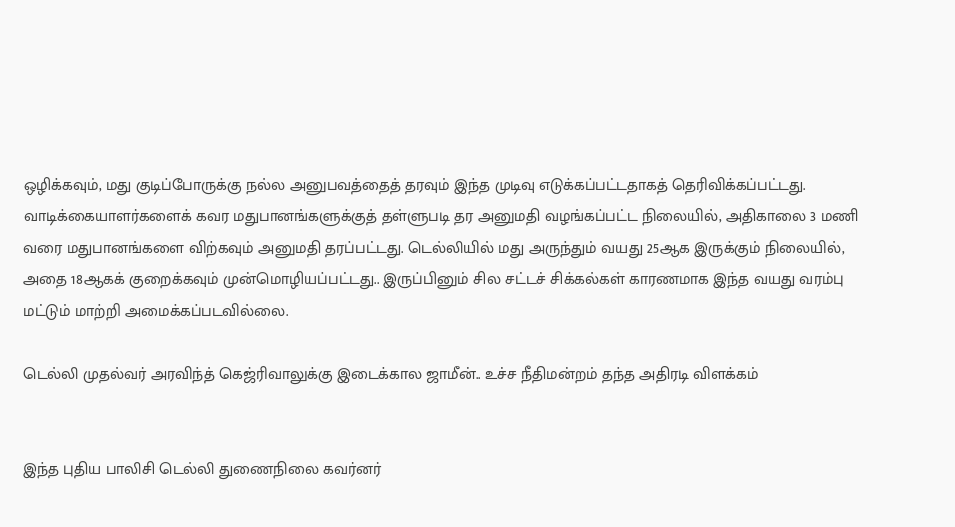ஒழிக்கவும், மது குடிப்போருக்கு நல்ல அனுபவத்தைத் தரவும் இந்த முடிவு எடுக்கப்பட்டதாகத் தெரிவிக்கப்பட்டது. வாடிக்கையாளர்களைக் கவர மதுபானங்களுக்குத் தள்ளுபடி தர அனுமதி வழங்கப்பட்ட நிலையில், அதிகாலை 3 மணி வரை மதுபானங்களை விற்கவும் அனுமதி தரப்பட்டது. டெல்லியில் மது அருந்தும் வயது 25ஆக இருக்கும் நிலையில், அதை 18ஆகக் குறைக்கவும் முன்மொழியப்பட்டது.. இருப்பினும் சில சட்டச் சிக்கல்கள் காரணமாக இந்த வயது வரம்பு மட்டும் மாற்றி அமைக்கப்படவில்லை.

டெல்லி முதல்வர் அரவிந்த் கெஜ்ரிவாலுக்கு இடைக்கால ஜாமீன்.. உச்ச நீதிமன்றம் தந்த அதிரடி விளக்கம்


இந்த புதிய பாலிசி டெல்லி துணைநிலை கவர்னர்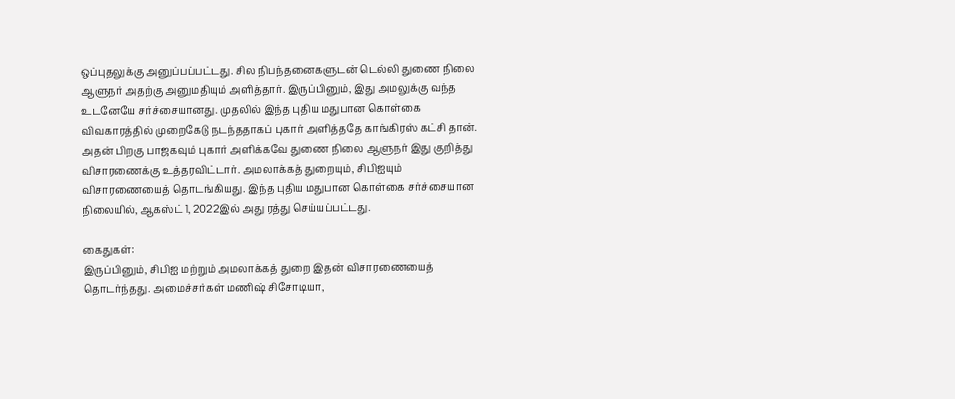ஒப்புதலுக்கு அனுப்பப்பட்டது. சில நிபந்தனைகளுடன் டெல்லி துணை நிலை ஆளுநர் அதற்கு அனுமதியும் அளித்தார். இருப்பினும், இது அமலுக்கு வந்த உடனேயே சர்ச்சையானது. முதலில் இந்த புதிய மதுபான கொள்கை விவகாரத்தில் முறைகேடு நடந்ததாகப் புகார் அளித்ததே காங்கிரஸ் கட்சி தான். அதன் பிறகு பாஜகவும் புகார் அளிக்கவே துணை நிலை ஆளுநர் இது குறித்து விசாரணைக்கு உத்தரவிட்டார். அமலாக்கத் துறையும், சிபிஐயும் விசாரணையைத் தொடங்கியது. இந்த புதிய மதுபான கொள்கை சர்ச்சையான நிலையில், ஆகஸ்ட் 1, 2022இல் அது ரத்து செய்யப்பட்டது.

கைதுகள்:
இருப்பினும், சிபிஐ மற்றும் அமலாக்கத் துறை இதன் விசாரணையைத் தொடர்ந்தது. அமைச்சர்கள் மணிஷ் சிசோடியா,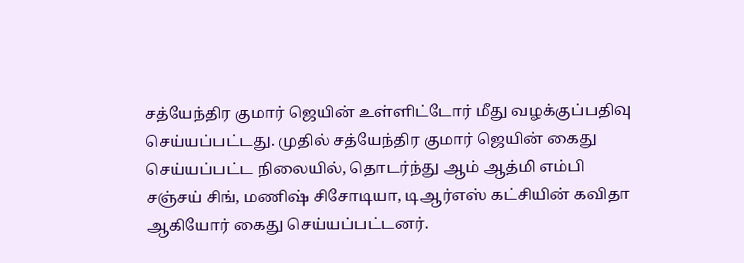சத்யேந்திர குமார் ஜெயின் உள்ளிட்டோர் மீது வழக்குப்பதிவு செய்யப்பட்டது. முதில் சத்யேந்திர குமார் ஜெயின் கைது செய்யப்பட்ட நிலையில், தொடர்ந்து ஆம் ஆத்மி எம்பி சஞ்சய் சிங், மணிஷ் சிசோடியா, டிஆர்எஸ் கட்சியின் கவிதா ஆகியோர் கைது செய்யப்பட்டனர்.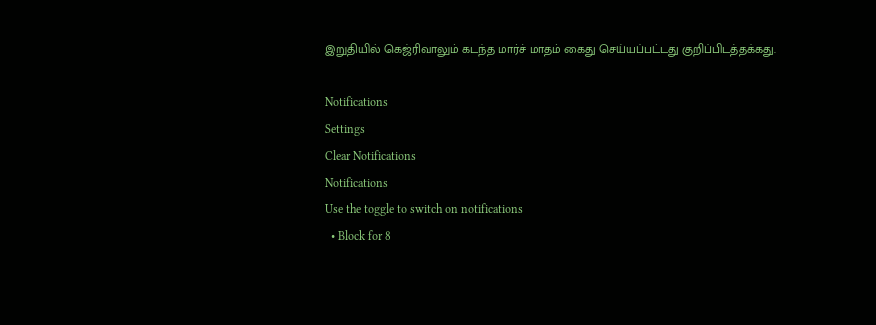இறுதியில் கெஜ்ரிவாலும் கடந்த மார்ச் மாதம் கைது செய்யப்பட்டது குறிப்பிடத்தக்கது.

Notifications
Settings
Clear Notifications
Notifications
Use the toggle to switch on notifications
  • Block for 8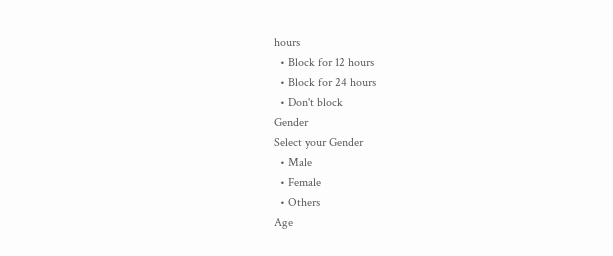hours
  • Block for 12 hours
  • Block for 24 hours
  • Don't block
Gender
Select your Gender
  • Male
  • Female
  • Others
Age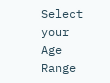Select your Age Range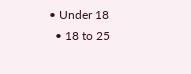• Under 18
  • 18 to 25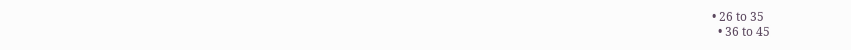• 26 to 35
  • 36 to 45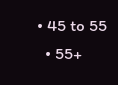• 45 to 55
  • 55+